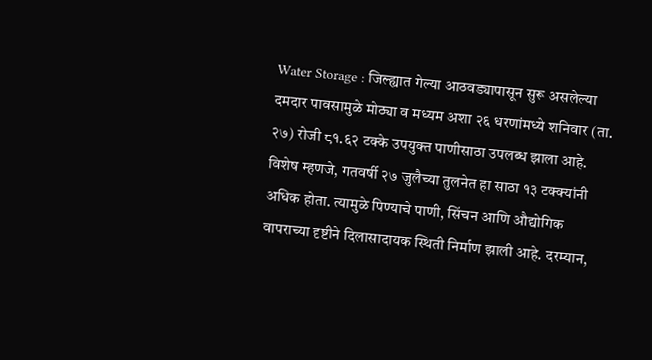Water Storage : जिल्ह्यात गेल्या आठवड्यापासून सुरू असलेल्या दमदार पावसामुळे मोठ्या व मध्यम अशा २६ धरणांमध्ये शनिवार (ता. २७) रोजी ८१.६२ टक्के उपयुक्त पाणीसाठा उपलब्ध झाला आहे. विशेष म्हणजे, गतवर्षी २७ जुलैच्या तुलनेत हा साठा १३ टक्क्यांनी अधिक होता. त्यामुळे पिण्याचे पाणी, सिंचन आणि औद्योगिक वापराच्या दृष्टीने दिलासादायक स्थिती निर्माण झाली आहे. दरम्यान,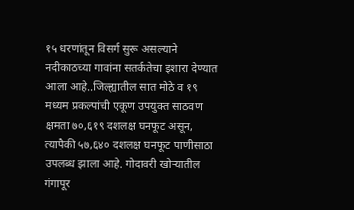१५ धरणांतून विसर्ग सुरू असल्याने नदीकाठच्या गावांना सतर्कतेचा इशारा देण्यात आला आहे..जिल्ह्यातील सात मोठे व १९ मध्यम प्रकल्पांची एकूण उपयुक्त साठवण क्षमता ७०,६१९ दशलक्ष घनफूट असून, त्यापैकी ५७,६४० दशलक्ष घनफूट पाणीसाठा उपलब्ध झाला आहे. गोदावरी खोऱ्यातील गंगापूर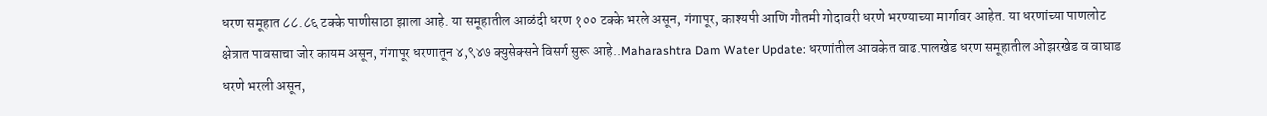धरण समूहात ८८.८६ टक्के पाणीसाठा झाला आहे. या समूहातील आळंदी धरण १०० टक्के भरले असून, गंगापूर, काश्यपी आणि गौतमी गोदावरी धरणे भरण्याच्या मार्गावर आहेत. या धरणांच्या पाणलोट क्षेत्रात पावसाचा जोर कायम असून, गंगापूर धरणातून ४,९४७ क्युसेक्सने विसर्ग सुरू आहे..Maharashtra Dam Water Update: धरणांतील आवकेत वाढ.पालखेड धरण समूहातील ओझरखेड व वाघाड धरणे भरली असून,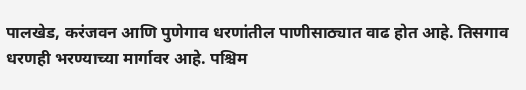पालखेड, करंजवन आणि पुणेगाव धरणांतील पाणीसाठ्यात वाढ होत आहे. तिसगाव धरणही भरण्याच्या मार्गावर आहे. पश्चिम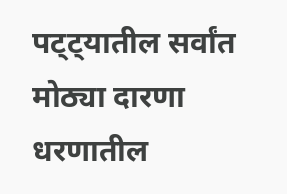पट्ट्यातील सर्वांत मोठ्या दारणा धरणातील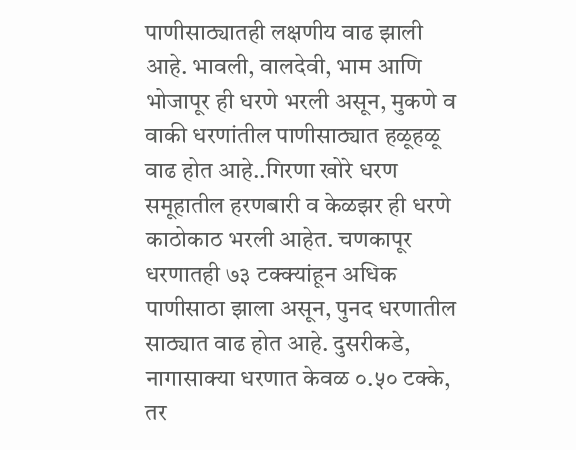पाणीसाठ्यातही लक्षणीय वाढ झाली आहे. भावली, वालदेवी, भाम आणि भोजापूर ही धरणे भरली असून, मुकणे व वाकी धरणांतील पाणीसाठ्यात हळूहळू वाढ होत आहे..गिरणा खोरे धरण समूहातील हरणबारी व केळझर ही धरणे काठोकाठ भरली आहेत. चणकापूर धरणातही ७३ टक्क्यांहून अधिक पाणीसाठा झाला असून, पुनद धरणातील साठ्यात वाढ होत आहे. दुसरीकडे, नागासाक्या धरणात केवळ ०.५० टक्के, तर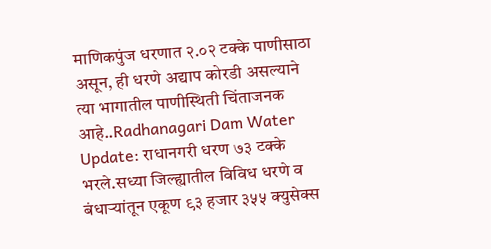माणिकपुंज धरणात २.०२ टक्के पाणीसाठा असून, ही धरणे अद्याप कोरडी असल्याने त्या भागातील पाणीस्थिती चिंताजनक आहे..Radhanagari Dam Water Update: राधानगरी धरण ७३ टक्के भरले.सध्या जिल्ह्यातील विविध धरणे व बंधाऱ्यांतून एकूण ९३ हजार ३५५ क्युसेक्स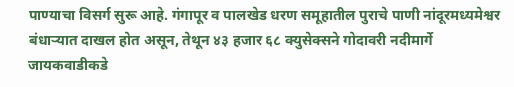पाण्याचा विसर्ग सुरू आहे. गंगापूर व पालखेड धरण समूहातील पुराचे पाणी नांदूरमध्यमेश्वर बंधाऱ्यात दाखल होत असून, तेथून ४३ हजार ६८ क्युसेक्सने गोदावरी नदीमार्गे जायकवाडीकडे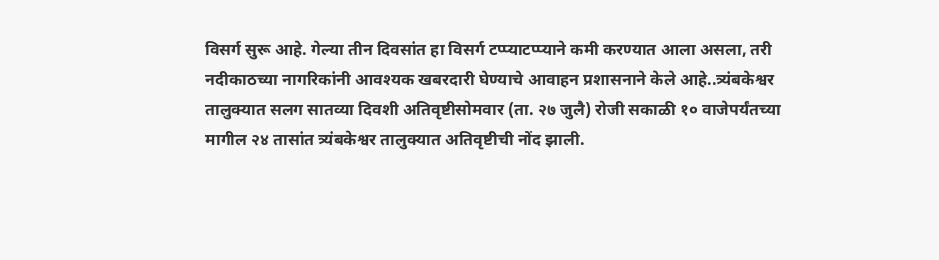विसर्ग सुरू आहे. गेल्या तीन दिवसांत हा विसर्ग टप्प्याटप्प्याने कमी करण्यात आला असला, तरी नदीकाठच्या नागरिकांनी आवश्यक खबरदारी घेण्याचे आवाहन प्रशासनाने केले आहे..त्र्यंबकेश्वर तालुक्यात सलग सातव्या दिवशी अतिवृष्टीसोमवार (ता. २७ जुलै) रोजी सकाळी १० वाजेपर्यंतच्या मागील २४ तासांत त्र्यंबकेश्वर तालुक्यात अतिवृष्टीची नोंद झाली.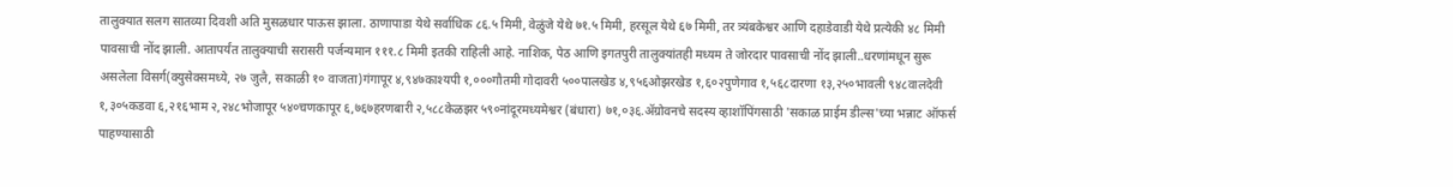तालुक्यात सलग सातव्या दिवशी अति मुसळधार पाऊस झाला. ठाणापाडा येथे सर्वाधिक ८६.५ मिमी, वेळुंजे येथे ७१.५ मिमी, हरसूल येथे ६७ मिमी, तर त्र्यंबकेश्वर आणि दहाडेवाडी येथे प्रत्येकी ४८ मिमी पावसाची नोंद झाली. आतापर्यंत तालुक्याची सरासरी पर्जन्यमान १११.८ मिमी इतकी राहिली आहे. नाशिक, पेठ आणि इगतपुरी तालुक्यांतही मध्यम ते जोरदार पावसाची नोंद झाली..धरणांमधून सुरू असलेला विसर्ग(क्युसेक्समध्ये, २७ जुलै, सकाळी १० वाजता)गंगापूर ४,९४७काश्यपी १,०००गौतमी गोदावरी ५००पालखेड ४,९५६ओझरखेड १,६०२पुणेगाव १,५६८दारणा १३,२५०भावली ९४८वालदेवी १,३०५कडवा ६,२१६भाम २,२४८भोजापूर ५४०चणकापूर ६,७६७हरणबारी २,५८८केळझर ५९०नांदूरमध्यमेश्वर (बंधारा) ७१,०३६.ॲग्रोवनचे सदस्य व्हाशॉपिंगसाठी 'सकाळ प्राईम डील्स'च्या भन्नाट ऑफर्स पाहण्यासाठी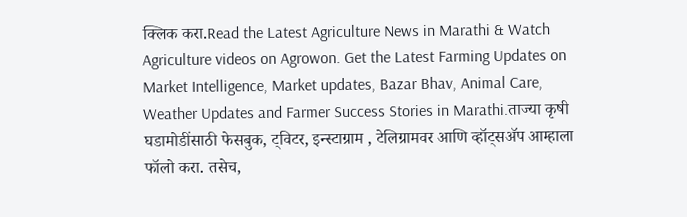क्लिक करा.Read the Latest Agriculture News in Marathi & Watch Agriculture videos on Agrowon. Get the Latest Farming Updates on Market Intelligence, Market updates, Bazar Bhav, Animal Care, Weather Updates and Farmer Success Stories in Marathi.ताज्या कृषी घडामोडींसाठी फेसबुक, ट्विटर, इन्स्टाग्राम , टेलिग्रामवर आणि व्हॉट्सॲप आम्हाला फॉलो करा. तसेच,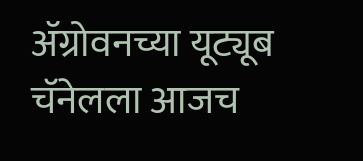ॲग्रोवनच्या यूट्यूब चॅनेलला आजच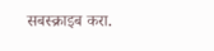सबस्क्राइब करा.